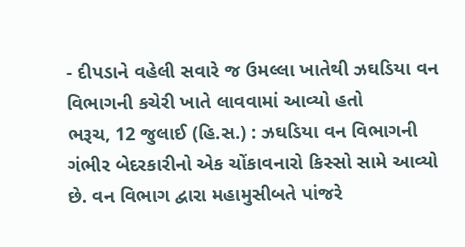- દીપડાને વહેલી સવારે જ ઉમલ્લા ખાતેથી ઝઘડિયા વન વિભાગની કચેરી ખાતે લાવવામાં આવ્યો હતો
ભરૂચ, 12 જુલાઈ (હિ.સ.) : ઝઘડિયા વન વિભાગની ગંભીર બેદરકારીનો એક ચોંકાવનારો કિસ્સો સામે આવ્યો છે. વન વિભાગ દ્વારા મહામુસીબતે પાંજરે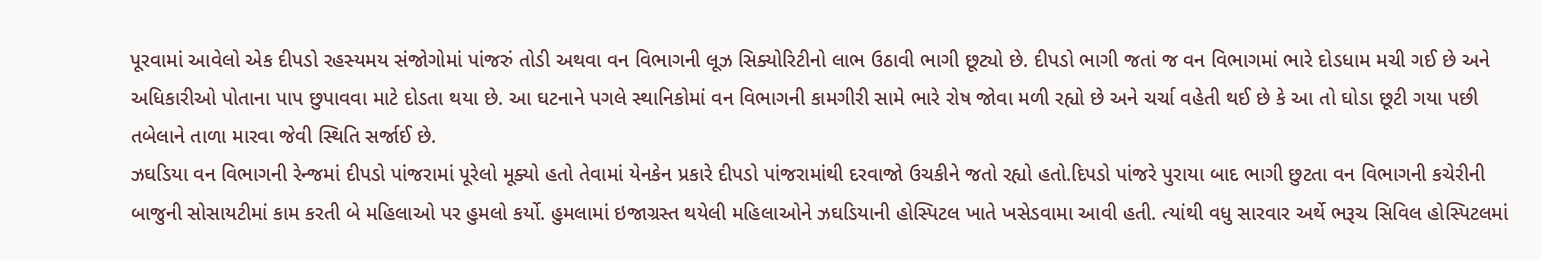પૂરવામાં આવેલો એક દીપડો રહસ્યમય સંજોગોમાં પાંજરું તોડી અથવા વન વિભાગની લૂઝ સિક્યોરિટીનો લાભ ઉઠાવી ભાગી છૂટ્યો છે. દીપડો ભાગી જતાં જ વન વિભાગમાં ભારે દોડધામ મચી ગઈ છે અને અધિકારીઓ પોતાના પાપ છુપાવવા માટે દોડતા થયા છે. આ ઘટનાને પગલે સ્થાનિકોમાં વન વિભાગની કામગીરી સામે ભારે રોષ જોવા મળી રહ્યો છે અને ચર્ચા વહેતી થઈ છે કે આ તો ઘોડા છૂટી ગયા પછી તબેલાને તાળા મારવા જેવી સ્થિતિ સર્જાઈ છે.
ઝઘડિયા વન વિભાગની રેન્જમાં દીપડો પાંજરામાં પૂરેલો મૂક્યો હતો તેવામાં યેનકેન પ્રકારે દીપડો પાંજરામાંથી દરવાજો ઉચકીને જતો રહ્યો હતો.દિપડો પાંજરે પુરાયા બાદ ભાગી છુટતા વન વિભાગની કચેરીની બાજુની સોસાયટીમાં કામ કરતી બે મહિલાઓ પર હુમલો કર્યો. હુમલામાં ઇજાગ્રસ્ત થયેલી મહિલાઓને ઝઘડિયાની હોસ્પિટલ ખાતે ખસેડવામા આવી હતી. ત્યાંથી વધુ સારવાર અર્થે ભરૂચ સિવિલ હોસ્પિટલમાં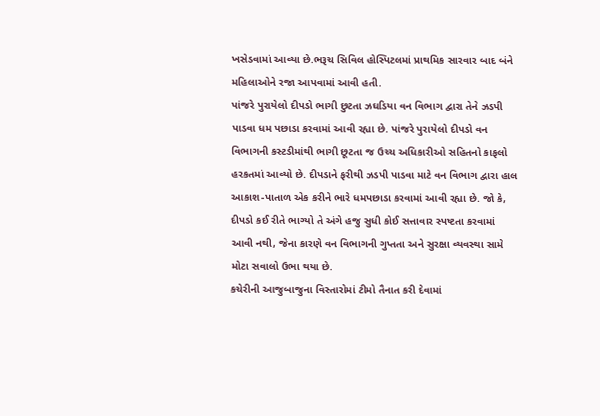ખસેડવામાં આવ્યા છે.ભરૂચ સિવિલ હોસ્પિટલમાં પ્રાથમિક સારવાર બાદ બંને મહિલાઓને રજા આપવામાં આવી હતી.
પાંજરે પુરાયેલો દીપડો ભાગી છુટતા ઝઘડિયા વન વિભાગ દ્વારા તેને ઝડપી પાડવા ધમ પછાડા કરવામાં આવી રહ્યા છે. પાંજરે પુરાયેલો દીપડો વન વિભાગની કસ્ટડીમાંથી ભાગી છૂટતા જ ઉચ્ચ અધિકારીઓ સહિતનો કાફલો હરકતમાં આવ્યો છે. દીપડાને ફરીથી ઝડપી પાડવા માટે વન વિભાગ દ્વારા હાલ આકાશ-પાતાળ એક કરીને ભારે ધમપછાડા કરવામાં આવી રહ્યા છે. જો કે, દીપડો કઈ રીતે ભાગ્યો તે અંગે હજુ સુધી કોઈ સત્તાવાર સ્પષ્ટતા કરવામાં આવી નથી, જેના કારણે વન વિભાગની ગુપ્તતા અને સુરક્ષા વ્યવસ્થા સામે મોટા સવાલો ઉભા થયા છે.
કચેરીની આજુબાજુના વિસ્તારોમાં ટીમો તૈનાત કરી દેવામાં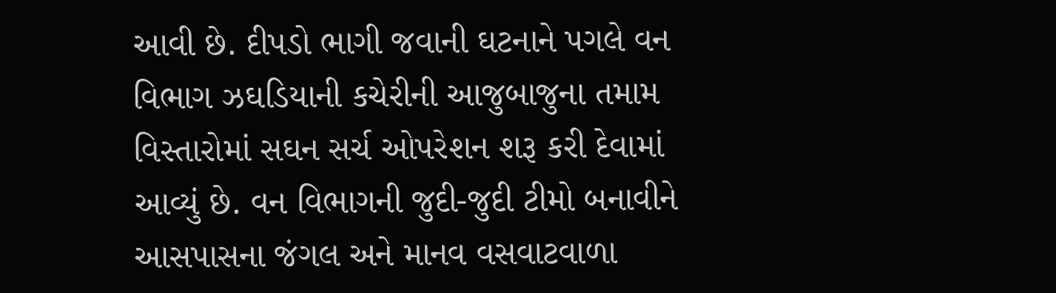આવી છે. દીપડો ભાગી જવાની ઘટનાને પગલે વન વિભાગ ઝઘડિયાની કચેરીની આજુબાજુના તમામ વિસ્તારોમાં સઘન સર્ચ ઓપરેશન શરૂ કરી દેવામાં આવ્યું છે. વન વિભાગની જુદી-જુદી ટીમો બનાવીને આસપાસના જંગલ અને માનવ વસવાટવાળા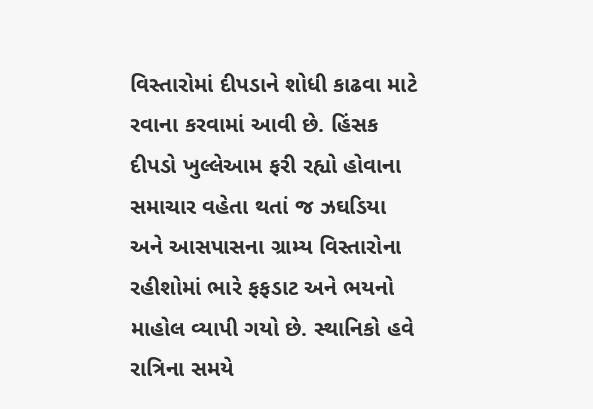વિસ્તારોમાં દીપડાને શોધી કાઢવા માટે રવાના કરવામાં આવી છે. હિંસક દીપડો ખુલ્લેઆમ ફરી રહ્યો હોવાના સમાચાર વહેતા થતાં જ ઝઘડિયા અને આસપાસના ગ્રામ્ય વિસ્તારોના રહીશોમાં ભારે ફફડાટ અને ભયનો માહોલ વ્યાપી ગયો છે. સ્થાનિકો હવે રાત્રિના સમયે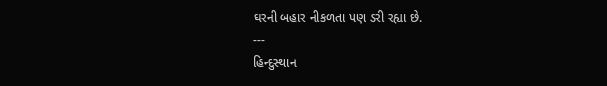ઘરની બહાર નીકળતા પણ ડરી રહ્યા છે.
---
હિન્દુસ્થાન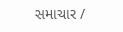સમાચાર /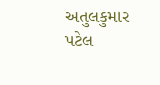અતુલકુમાર પટેલ